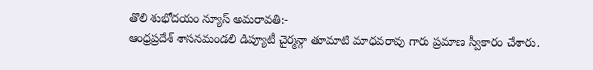తొలి శుభోదయం న్యూస్ అమరావతి:-
ఆంధ్రప్రదేశ్ శాసనమండలి డిప్యూటీ చైర్మన్గా తూమాటి మాధవరావు గారు ప్రమాణ స్వీకారం చేశారు.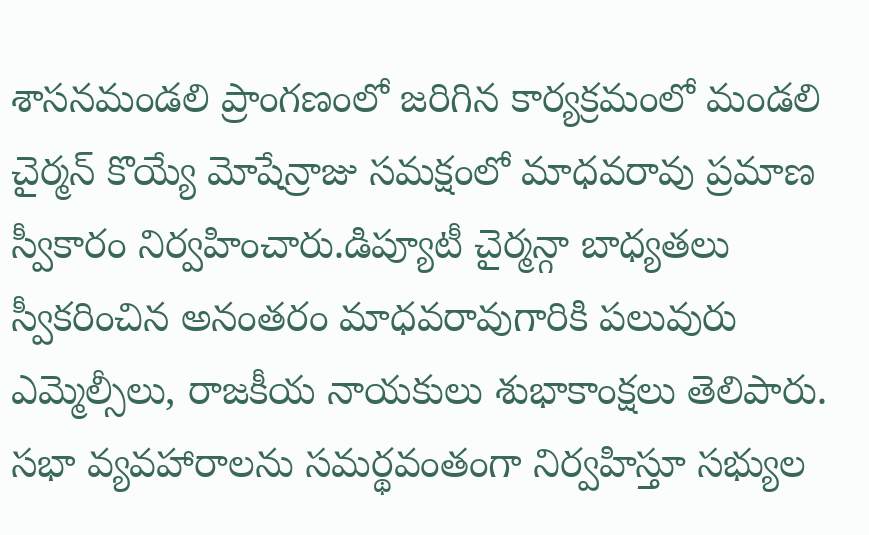శాసనమండలి ప్రాంగణంలో జరిగిన కార్యక్రమంలో మండలి చైర్మన్ కొయ్యే మోషేన్రాజు సమక్షంలో మాధవరావు ప్రమాణ స్వీకారం నిర్వహించారు.డిప్యూటీ చైర్మన్గా బాధ్యతలు స్వీకరించిన అనంతరం మాధవరావుగారికి పలువురు ఎమ్మెల్సీలు, రాజకీయ నాయకులు శుభాకాంక్షలు తెలిపారు. సభా వ్యవహారాలను సమర్థవంతంగా నిర్వహిస్తూ సభ్యుల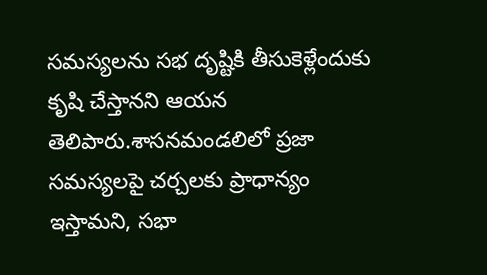సమస్యలను సభ దృష్టికి తీసుకెళ్లేందుకు కృషి చేస్తానని ఆయన తెలిపారు.శాసనమండలిలో ప్రజా సమస్యలపై చర్చలకు ప్రాధాన్యం ఇస్తామని, సభా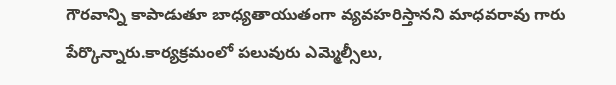గౌరవాన్ని కాపాడుతూ బాధ్యతాయుతంగా వ్యవహరిస్తానని మాధవరావు గారు పేర్కొన్నారు.కార్యక్రమంలో పలువురు ఎమ్మెల్సీలు,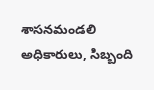శాసనమండలి అధికారులు, సిబ్బంది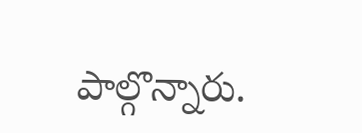పాల్గొన్నారు.